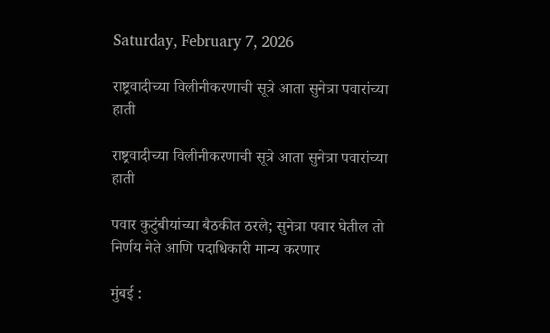Saturday, February 7, 2026

राष्ट्रवादीच्या विलीनीकरणाची सूत्रे आता सुनेत्रा पवारांच्या हाती

राष्ट्रवादीच्या विलीनीकरणाची सूत्रे आता सुनेत्रा पवारांच्या हाती

पवार कुटुंबीयांच्या बैठकीत ठरले; सुनेत्रा पवार घेतील तो निर्णय नेते आणि पदाधिकारी मान्य करणार

मुंबई :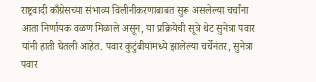राष्ट्रवादी काँग्रेसच्या संभाव्य विलीनीकरणाबाबत सुरू असलेल्या चर्चांना आता निर्णायक वळण मिळाले असून, या प्रक्रियेची सूत्रे थेट सुनेत्रा पवार यांनी हाती घेतली आहेत. पवार कुटुंबीयांमध्ये झालेल्या चर्चेनंतर, सुनेत्रा पवार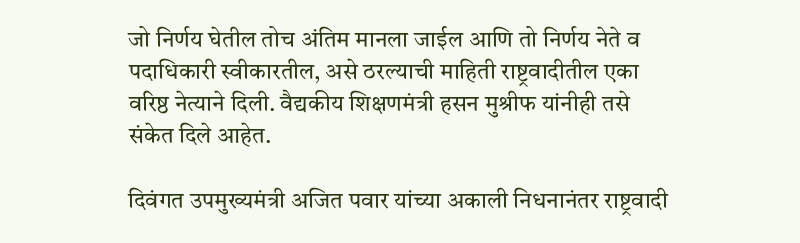जो निर्णय घेतील तोच अंतिम मानला जाईल आणि तो निर्णय नेते व पदाधिकारी स्वीकारतील, असे ठरल्याची माहिती राष्ट्रवादीतील एका वरिष्ठ नेत्याने दिली. वैद्यकीय शिक्षणमंत्री हसन मुश्रीफ यांनीही तसे संकेत दिले आहेत.

दिवंगत उपमुख्यमंत्री अजित पवार यांच्या अकाली निधनानंतर राष्ट्रवादी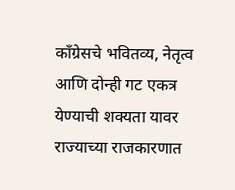काँग्रेसचे भवितव्य, नेतृत्व आणि दोन्ही गट एकत्र येण्याची शक्यता यावर राज्याच्या राजकारणात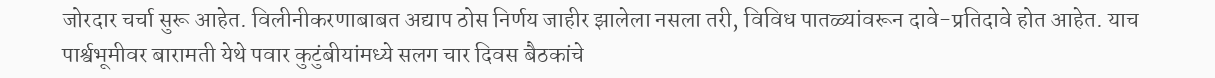जोरदार चर्चा सुरू आहेत. विलीनीकरणाबाबत अद्याप ठोस निर्णय जाहीर झालेला नसला तरी, विविध पातळ्यांवरून दावे-प्रतिदावे होत आहेत. याच पार्श्वभूमीवर बारामती येथे पवार कुटुंबीयांमध्ये सलग चार दिवस बैठकांचे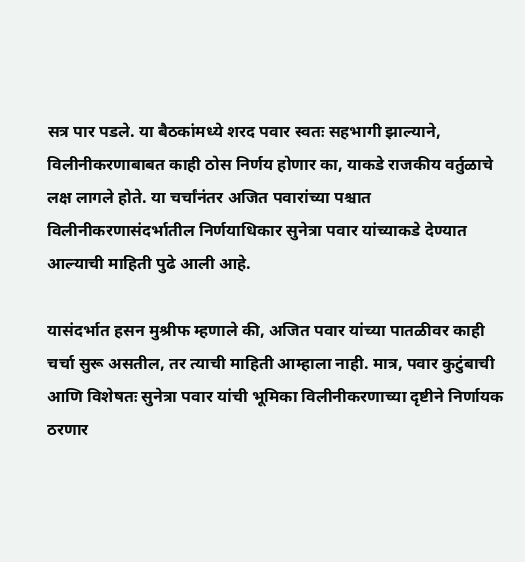सत्र पार पडले. या बैठकांमध्ये शरद पवार स्वतः सहभागी झाल्याने, विलीनीकरणाबाबत काही ठोस निर्णय होणार का, याकडे राजकीय वर्तुळाचे लक्ष लागले होते. या चर्चांनंतर अजित पवारांच्या पश्चात विलीनीकरणासंदर्भातील निर्णयाधिकार सुनेत्रा पवार यांच्याकडे देण्यात आल्याची माहिती पुढे आली आहे.

यासंदर्भात हसन मुश्रीफ म्हणाले की, अजित पवार यांच्या पातळीवर काही चर्चा सुरू असतील, तर त्याची माहिती आम्हाला नाही. मात्र, पवार कुटुंबाची आणि विशेषतः सुनेत्रा पवार यांची भूमिका विलीनीकरणाच्या दृष्टीने निर्णायक ठरणार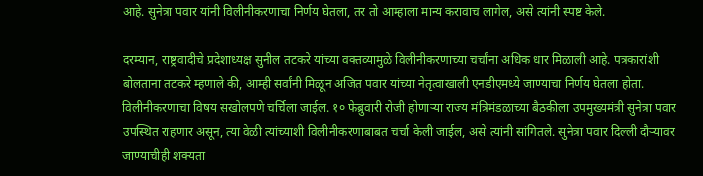आहे. सुनेत्रा पवार यांनी विलीनीकरणाचा निर्णय घेतला, तर तो आम्हाला मान्य करावाच लागेल, असे त्यांनी स्पष्ट केले.

दरम्यान, राष्ट्रवादीचे प्रदेशाध्यक्ष सुनील तटकरे यांच्या वक्तव्यामुळे विलीनीकरणाच्या चर्चांना अधिक धार मिळाली आहे. पत्रकारांशी बोलताना तटकरे म्हणाले की, आम्ही सर्वांनी मिळून अजित पवार यांच्या नेतृत्वाखाली एनडीएमध्ये जाण्याचा निर्णय घेतला होता. विलीनीकरणाचा विषय सखोलपणे चर्चिला जाईल. १० फेब्रुवारी रोजी होणाऱ्या राज्य मंत्रिमंडळाच्या बैठकीला उपमुख्यमंत्री सुनेत्रा पवार उपस्थित राहणार असून, त्या वेळी त्यांच्याशी विलीनीकरणाबाबत चर्चा केली जाईल, असे त्यांनी सांगितले. सुनेत्रा पवार दिल्ली दौऱ्यावर जाण्याचीही शक्यता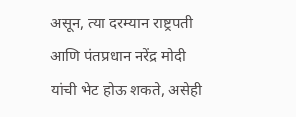असून, त्या दरम्यान राष्ट्रपती आणि पंतप्रधान नरेंद्र मोदी यांची भेट होऊ शकते, असेही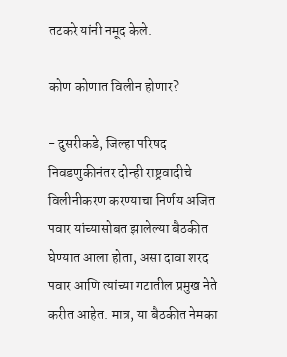तटकरे यांनी नमूद केले.

कोण कोणात विलीन होणार?

- दुसरीकडे, जिल्हा परिषद निवडणुकीनंतर दोन्ही राष्ट्रवादीचे विलीनीकरण करण्याचा निर्णय अजित पवार यांच्यासोबत झालेल्या बैठकीत घेण्यात आला होता, असा दावा शरद पवार आणि त्यांच्या गटातील प्रमुख नेते करीत आहेत. मात्र, या बैठकीत नेमका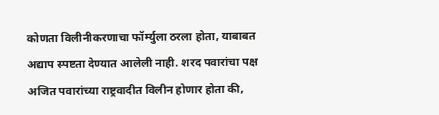कोणता विलीनीकरणाचा फॉर्म्युला ठरला होता, याबाबत अद्याप स्पष्टता देण्यात आलेली नाही. शरद पवारांचा पक्ष अजित पवारांच्या राष्ट्रवादीत विलीन होणार होता की,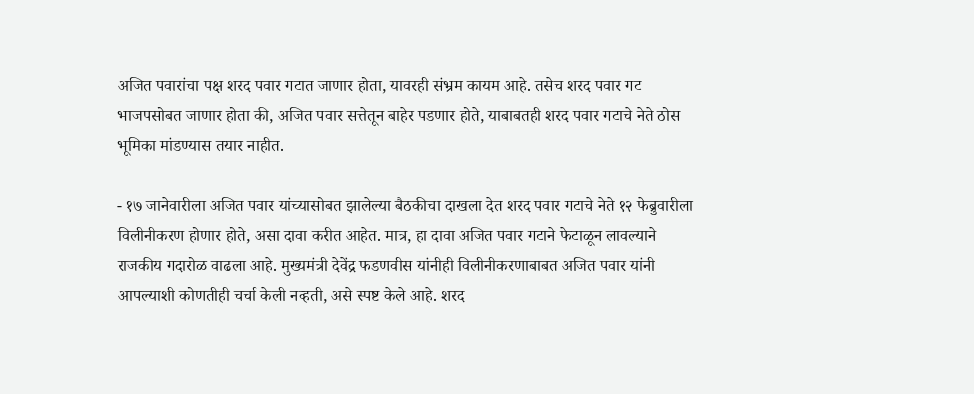अजित पवारांचा पक्ष शरद पवार गटात जाणार होता, यावरही संभ्रम कायम आहे. तसेच शरद पवार गट भाजपसोबत जाणार होता की, अजित पवार सत्तेतून बाहेर पडणार होते, याबाबतही शरद पवार गटाचे नेते ठोस भूमिका मांडण्यास तयार नाहीत.

- १७ जानेवारीला अजित पवार यांच्यासोबत झालेल्या बैठकीचा दाखला देत शरद पवार गटाचे नेते १२ फेब्रुवारीला विलीनीकरण होणार होते, असा दावा करीत आहेत. मात्र, हा दावा अजित पवार गटाने फेटाळून लावल्याने राजकीय गदारोळ वाढला आहे. मुख्यमंत्री देवेंद्र फडणवीस यांनीही विलीनीकरणाबाबत अजित पवार यांनी आपल्याशी कोणतीही चर्चा केली नव्हती, असे स्पष्ट केले आहे. शरद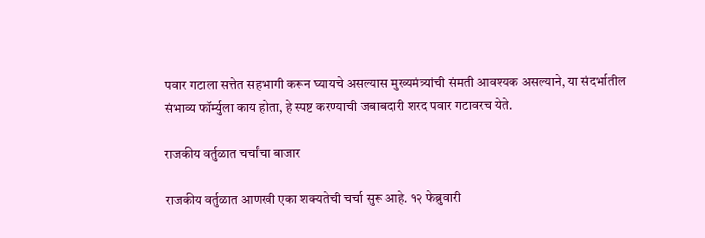पवार गटाला सत्तेत सहभागी करून घ्यायचे असल्यास मुख्यमंत्र्यांची संमती आवश्यक असल्याने, या संदर्भातील संभाव्य फॉर्म्युला काय होता, हे स्पष्ट करण्याची जबाबदारी शरद पवार गटावरच येते.

राजकीय वर्तुळात चर्चांचा बाजार

राजकीय वर्तुळात आणखी एका शक्यतेची चर्चा सुरू आहे. १२ फेब्रुवारी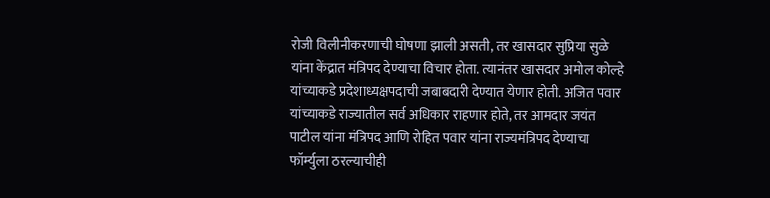रोजी विलीनीकरणाची घोषणा झाली असती, तर खासदार सुप्रिया सुळे यांना केंद्रात मंत्रिपद देण्याचा विचार होता. त्यानंतर खासदार अमोल कोल्हे यांच्याकडे प्रदेशाध्यक्षपदाची जबाबदारी देण्यात येणार होती. अजित पवार यांच्याकडे राज्यातील सर्व अधिकार राहणार होते, तर आमदार जयंत पाटील यांना मंत्रिपद आणि रोहित पवार यांना राज्यमंत्रिपद देण्याचा फॉर्म्युला ठरल्याचीही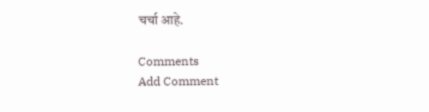चर्चा आहे.

Comments
Add Comment